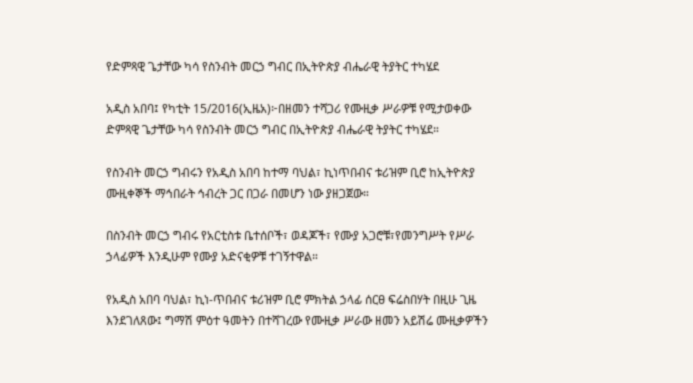የድምጻዊ ጌታቸው ካሳ የስንብት መርኃ ግብር በኢትዮጵያ ብሔራዊ ትያትር ተካሄደ

አዲስ አበባ፤ የካቲት 15/2016(ኢዜአ)፦በዘመን ተሻጋሪ የሙዚቃ ሥራዎቹ የሚታወቀው ድምጻዊ ጌታቸው ካሳ የስንብት መርኃ ግብር በኢትዮጵያ ብሔራዊ ትያትር ተካሄደ።

የስንብት መርኃ ግብሩን የአዲስ አበባ ከተማ ባህል፣ ኪነጥበብና ቱሪዝም ቢሮ ከኢትዮጵያ ሙዚቀኞች ማኅበራት ኅብረት ጋር በጋራ በመሆን ነው ያዘጋጀው።

በስንብት መርኃ ግብሩ የአርቲስቱ ቤተሰቦች፣ ወዳጆች፣ የሙያ አጋሮቹ፣የመንግሥት የሥራ ኃላፊዎች እንዲሁም የሙያ አድናቂዎቹ ተገኝተዋል።

የአዲስ አበባ ባህል፣ ኪነ-ጥበብና ቱሪዝም ቢሮ ምክትል ኃላፊ ሰርፀ ፍሬስበሃት በዚሁ ጊዜ እንደገለጸው፤ ግማሽ ምዕተ ዓመትን በተሻገረው የሙዚቃ ሥራው ዘመን አይሽሬ ሙዚቃዎችን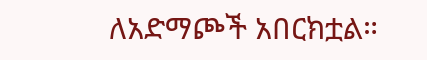ለአድማጮች አበርክቷል።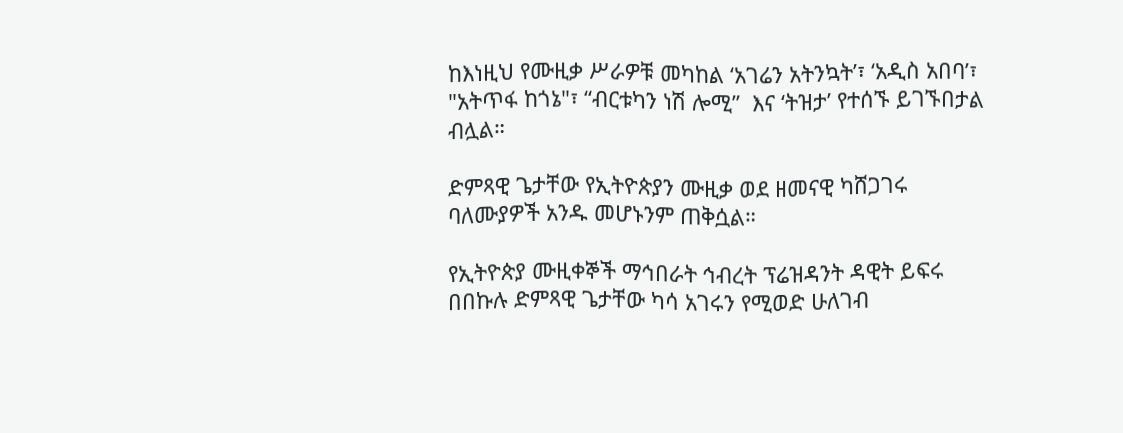ከእነዚህ የሙዚቃ ሥራዎቹ መካከል ‘አገሬን አትንኳት’፣ ‘አዲስ አበባ’፣ "አትጥፋ ከጎኔ"፣ “ብርቱካን ነሽ ሎሚ”  እና ‘ትዝታ’ የተሰኙ ይገኙበታል ብሏል።

ድምጻዊ ጌታቸው የኢትዮጵያን ሙዚቃ ወደ ዘመናዊ ካሸጋገሩ ባለሙያዎች አንዱ መሆኑንም ጠቅሷል።

የኢትዮጵያ ሙዚቀኞች ማኅበራት ኅብረት ፕሬዝዳንት ዳዊት ይፍሩ በበኩሉ ድምጻዊ ጌታቸው ካሳ አገሩን የሚወድ ሁለገብ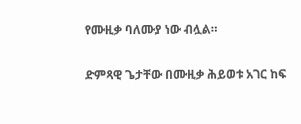የሙዚቃ ባለሙያ ነው ብሏል።

ድምጻዊ ጌታቸው በሙዚቃ ሕይወቱ አገር ከፍ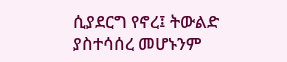ሲያደርግ የኖረ፤ ትውልድ ያስተሳሰረ መሆኑንም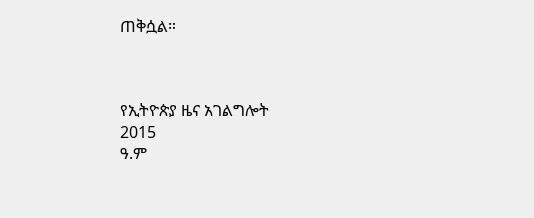ጠቅሷል።



የኢትዮጵያ ዜና አገልግሎት
2015
ዓ.ም